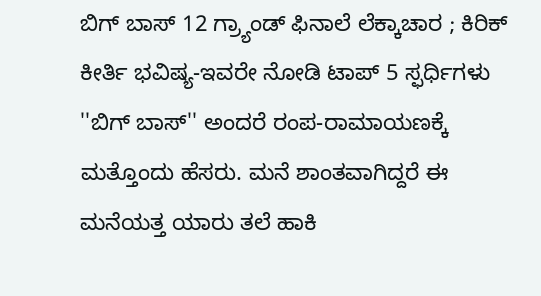ಬಿಗ್ ಬಾಸ್ 12 ಗ್ರ್ಯಾಂಡ್ ಫಿನಾಲೆ ಲೆಕ್ಕಾಚಾರ ; ಕಿರಿಕ್ ಕೀರ್ತಿ ಭವಿಷ್ಯ-ಇವರೇ ನೋಡಿ ಟಾಪ್ 5 ಸ್ಫರ್ಧಿಗಳು
''ಬಿಗ್ ಬಾಸ್'' ಅಂದರೆ ರಂಪ-ರಾಮಾಯಣಕ್ಕೆ ಮತ್ತೊಂದು ಹೆಸರು. ಮನೆ ಶಾಂತವಾಗಿದ್ದರೆ ಈ ಮನೆಯತ್ತ ಯಾರು ತಲೆ ಹಾಕಿ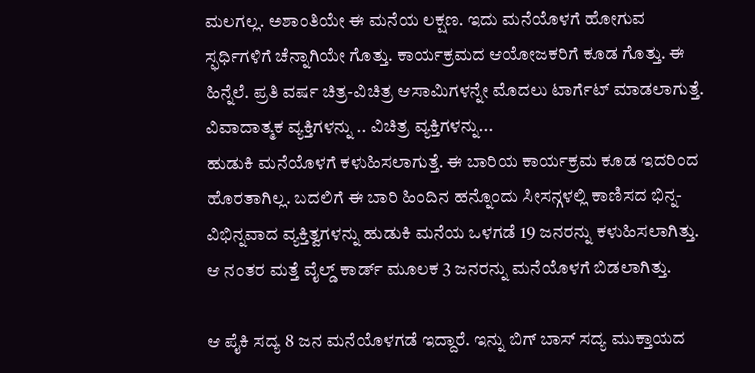ಮಲಗಲ್ಲ. ಅಶಾಂತಿಯೇ ಈ ಮನೆಯ ಲಕ್ಷಣ. ಇದು ಮನೆಯೊಳಗೆ ಹೋಗುವ ಸ್ಫರ್ಧಿಗಳಿಗೆ ಚೆನ್ನಾಗಿಯೇ ಗೊತ್ತು. ಕಾರ್ಯಕ್ರಮದ ಆಯೋಜಕರಿಗೆ ಕೂಡ ಗೊತ್ತು. ಈ ಹಿನ್ನೆಲೆ. ಪ್ರತಿ ವರ್ಷ ಚಿತ್ರ-ವಿಚಿತ್ರ ಆಸಾಮಿಗಳನ್ನೇ ಮೊದಲು ಟಾರ್ಗೆಟ್ ಮಾಡಲಾಗುತ್ತೆ. ವಿವಾದಾತ್ಮಕ ವ್ಯಕ್ತಿಗಳನ್ನು .. ವಿಚಿತ್ರ ವ್ಯಕ್ತಿಗಳನ್ನು...
ಹುಡುಕಿ ಮನೆಯೊಳಗೆ ಕಳುಹಿಸಲಾಗುತ್ತೆ. ಈ ಬಾರಿಯ ಕಾರ್ಯಕ್ರಮ ಕೂಡ ಇದರಿಂದ ಹೊರತಾಗಿಲ್ಲ. ಬದಲಿಗೆ ಈ ಬಾರಿ ಹಿಂದಿನ ಹನ್ನೊಂದು ಸೀಸನ್ಗಳಲ್ಲಿ ಕಾಣಿಸದ ಭಿನ್ನ-ವಿಭಿನ್ನವಾದ ವ್ಯಕ್ತಿತ್ವಗಳನ್ನು ಹುಡುಕಿ ಮನೆಯ ಒಳಗಡೆ 19 ಜನರನ್ನು ಕಳುಹಿಸಲಾಗಿತ್ತು. ಆ ನಂತರ ಮತ್ತೆ ವೈಲ್ಡ್ ಕಾರ್ಡ್ ಮೂಲಕ 3 ಜನರನ್ನು ಮನೆಯೊಳಗೆ ಬಿಡಲಾಗಿತ್ತು.

ಆ ಪೈಕಿ ಸದ್ಯ 8 ಜನ ಮನೆಯೊಳಗಡೆ ಇದ್ದಾರೆ. ಇನ್ನು ಬಿಗ್ ಬಾಸ್ ಸದ್ಯ ಮುಕ್ತಾಯದ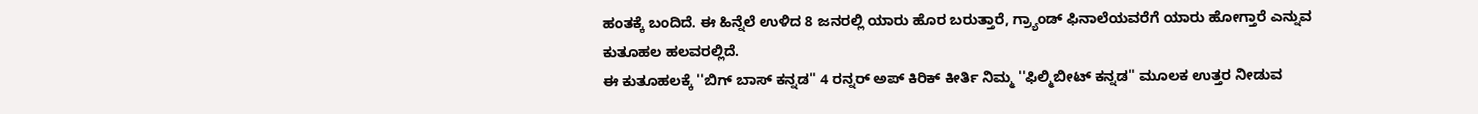ಹಂತಕ್ಕೆ ಬಂದಿದೆ. ಈ ಹಿನ್ನೆಲೆ ಉಳಿದ 8 ಜನರಲ್ಲಿ ಯಾರು ಹೊರ ಬರುತ್ತಾರೆ, ಗ್ರ್ಯಾಂಡ್ ಫಿನಾಲೆಯವರೆಗೆ ಯಾರು ಹೋಗ್ತಾರೆ ಎನ್ನುವ ಕುತೂಹಲ ಹಲವರಲ್ಲಿದೆ.
ಈ ಕುತೂಹಲಕ್ಕೆ ''ಬಿಗ್ ಬಾಸ್ ಕನ್ನಡ'' 4 ರನ್ನರ್ ಅಪ್ ಕಿರಿಕ್ ಕೀರ್ತಿ ನಿಮ್ಮ ''ಫಿಲ್ಮಿಬೀಟ್ ಕನ್ನಡ'' ಮೂಲಕ ಉತ್ತರ ನೀಡುವ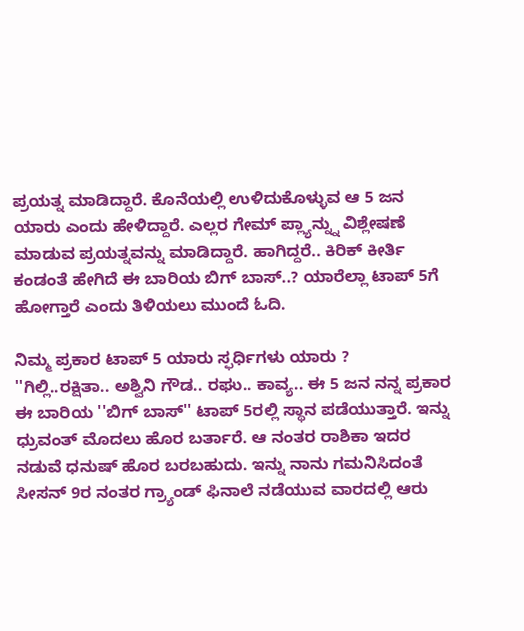ಪ್ರಯತ್ನ ಮಾಡಿದ್ದಾರೆ. ಕೊನೆಯಲ್ಲಿ ಉಳಿದುಕೊಳ್ಳುವ ಆ 5 ಜನ ಯಾರು ಎಂದು ಹೇಳಿದ್ದಾರೆ. ಎಲ್ಲರ ಗೇಮ್ ಪ್ಲ್ಯಾನ್ನ್ನು ವಿಶ್ಲೇಷಣೆ ಮಾಡುವ ಪ್ರಯತ್ನವನ್ನು ಮಾಡಿದ್ದಾರೆ. ಹಾಗಿದ್ದರೆ.. ಕಿರಿಕ್ ಕೀರ್ತಿ ಕಂಡಂತೆ ಹೇಗಿದೆ ಈ ಬಾರಿಯ ಬಿಗ್ ಬಾಸ್..? ಯಾರೆಲ್ಲಾ ಟಾಪ್ 5ಗೆ ಹೋಗ್ತಾರೆ ಎಂದು ತಿಳಿಯಲು ಮುಂದೆ ಓದಿ.

ನಿಮ್ಮ ಪ್ರಕಾರ ಟಾಪ್ 5 ಯಾರು ಸ್ಫರ್ಧಿಗಳು ಯಾರು ?
''ಗಿಲ್ಲಿ..ರಕ್ಷಿತಾ.. ಅಶ್ವಿನಿ ಗೌಡ.. ರಘು.. ಕಾವ್ಯ.. ಈ 5 ಜನ ನನ್ನ ಪ್ರಕಾರ ಈ ಬಾರಿಯ ''ಬಿಗ್ ಬಾಸ್'' ಟಾಪ್ 5ರಲ್ಲಿ ಸ್ಥಾನ ಪಡೆಯುತ್ತಾರೆ. ಇನ್ನು ಧ್ರುವಂತ್ ಮೊದಲು ಹೊರ ಬರ್ತಾರೆ. ಆ ನಂತರ ರಾಶಿಕಾ ಇದರ ನಡುವೆ ಧನುಷ್ ಹೊರ ಬರಬಹುದು. ಇನ್ನು ನಾನು ಗಮನಿಸಿದಂತೆ ಸೀಸನ್ 9ರ ನಂತರ ಗ್ರ್ಯಾಂಡ್ ಫಿನಾಲೆ ನಡೆಯುವ ವಾರದಲ್ಲಿ ಆರು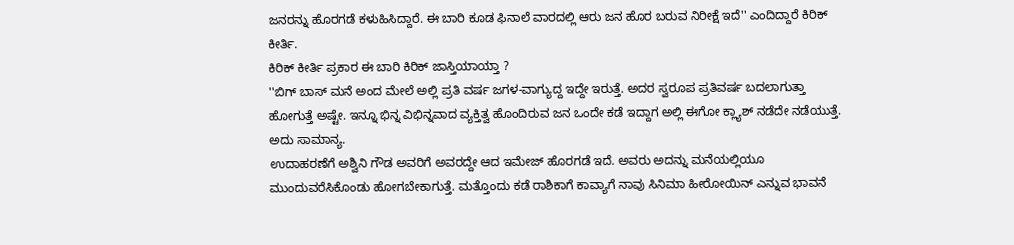ಜನರನ್ನು ಹೊರಗಡೆ ಕಳುಹಿಸಿದ್ದಾರೆ. ಈ ಬಾರಿ ಕೂಡ ಫಿನಾಲೆ ವಾರದಲ್ಲಿ ಆರು ಜನ ಹೊರ ಬರುವ ನಿರೀಕ್ಷೆ ಇದೆ'' ಎಂದಿದ್ದಾರೆ ಕಿರಿಕ್ ಕೀರ್ತಿ.
ಕಿರಿಕ್ ಕೀರ್ತಿ ಪ್ರಕಾರ ಈ ಬಾರಿ ಕಿರಿಕ್ ಜಾಸ್ತಿಯಾಯ್ತಾ ?
''ಬಿಗ್ ಬಾಸ್ ಮನೆ ಅಂದ ಮೇಲೆ ಅಲ್ಲಿ ಪ್ರತಿ ವರ್ಷ ಜಗಳ-ವಾಗ್ಯುದ್ದ ಇದ್ದೇ ಇರುತ್ತೆ. ಅದರ ಸ್ವರೂಪ ಪ್ರತಿವರ್ಷ ಬದಲಾಗುತ್ತಾ ಹೋಗುತ್ತೆ ಅಷ್ಟೇ. ಇನ್ನೂ ಭಿನ್ನ ವಿಭಿನ್ನವಾದ ವ್ಯಕ್ತಿತ್ವ ಹೊಂದಿರುವ ಜನ ಒಂದೇ ಕಡೆ ಇದ್ದಾಗ ಅಲ್ಲಿ ಈಗೋ ಕ್ಲ್ಯಾಶ್ ನಡೆದೇ ನಡೆಯುತ್ತೆ. ಅದು ಸಾಮಾನ್ಯ.
ಉದಾಹರಣೆಗೆ ಅಶ್ವಿನಿ ಗೌಡ ಅವರಿಗೆ ಅವರದ್ದೇ ಆದ ಇಮೇಜ್ ಹೊರಗಡೆ ಇದೆ. ಅವರು ಅದನ್ನು ಮನೆಯಲ್ಲಿಯೂ ಮುಂದುವರೆಸಿಕೊಂಡು ಹೋಗಬೇಕಾಗುತ್ತೆ. ಮತ್ತೊಂದು ಕಡೆ ರಾಶಿಕಾಗೆ ಕಾವ್ಯಾಗೆ ನಾವು ಸಿನಿಮಾ ಹೀರೋಯಿನ್ ಎನ್ನುವ ಭಾವನೆ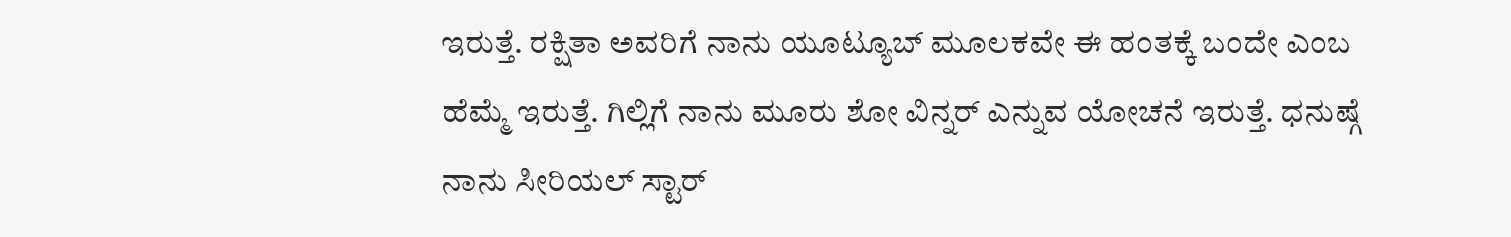ಇರುತ್ತೆ. ರಕ್ಷಿತಾ ಅವರಿಗೆ ನಾನು ಯೂಟ್ಯೂಬ್ ಮೂಲಕವೇ ಈ ಹಂತಕ್ಕೆ ಬಂದೇ ಎಂಬ ಹೆಮ್ಮೆ ಇರುತ್ತೆ. ಗಿಲ್ಲಿಗೆ ನಾನು ಮೂರು ಶೋ ವಿನ್ನರ್ ಎನ್ನುವ ಯೋಚನೆ ಇರುತ್ತೆ. ಧನುಷ್ಗೆ ನಾನು ಸೀರಿಯಲ್ ಸ್ಟಾರ್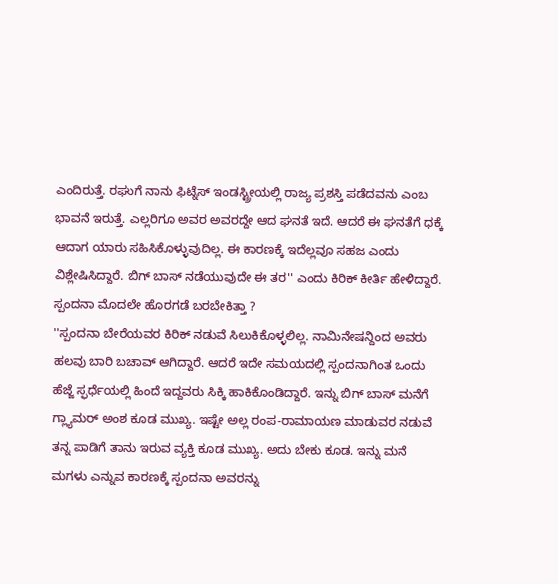ಎಂದಿರುತ್ತೆ. ರಘುಗೆ ನಾನು ಫಿಟ್ನೆಸ್ ಇಂಡಸ್ಟ್ರೀಯಲ್ಲಿ ರಾಜ್ಯ ಪ್ರಶಸ್ತಿ ಪಡೆದವನು ಎಂಬ ಭಾವನೆ ಇರುತ್ತೆ. ಎಲ್ಲರಿಗೂ ಅವರ ಅವರದ್ದೇ ಆದ ಘನತೆ ಇದೆ. ಆದರೆ ಈ ಘನತೆಗೆ ಧಕ್ಕೆ ಆದಾಗ ಯಾರು ಸಹಿಸಿಕೊಳ್ಳುವುದಿಲ್ಲ. ಈ ಕಾರಣಕ್ಕೆ ಇದೆಲ್ಲವೂ ಸಹಜ ಎಂದು ವಿಶ್ಲೇಷಿಸಿದ್ದಾರೆ. ಬಿಗ್ ಬಾಸ್ ನಡೆಯುವುದೇ ಈ ತರ'' ಎಂದು ಕಿರಿಕ್ ಕೀರ್ತಿ ಹೇಳಿದ್ದಾರೆ.
ಸ್ಪಂದನಾ ಮೊದಲೇ ಹೊರಗಡೆ ಬರಬೇಕಿತ್ತಾ ?
''ಸ್ಪಂದನಾ ಬೇರೆಯವರ ಕಿರಿಕ್ ನಡುವೆ ಸಿಲುಕಿಕೊಳ್ಳಲಿಲ್ಲ. ನಾಮಿನೇಷನ್ದಿಂದ ಅವರು ಹಲವು ಬಾರಿ ಬಚಾವ್ ಆಗಿದ್ದಾರೆ. ಆದರೆ ಇದೇ ಸಮಯದಲ್ಲಿ ಸ್ಪಂದನಾಗಿಂತ ಒಂದು ಹೆಜ್ಜೆ ಸ್ಫರ್ಧೆಯಲ್ಲಿ ಹಿಂದೆ ಇದ್ದವರು ಸಿಕ್ಕಿ ಹಾಕಿಕೊಂಡಿದ್ದಾರೆ. ಇನ್ನು ಬಿಗ್ ಬಾಸ್ ಮನೆಗೆ ಗ್ಲ್ಯಾಮರ್ ಅಂಶ ಕೂಡ ಮುಖ್ಯ. ಇಷ್ಟೇ ಅಲ್ಲ ರಂಪ-ರಾಮಾಯಣ ಮಾಡುವರ ನಡುವೆ ತನ್ನ ಪಾಡಿಗೆ ತಾನು ಇರುವ ವ್ಯಕ್ತಿ ಕೂಡ ಮುಖ್ಯ. ಅದು ಬೇಕು ಕೂಡ. ಇನ್ನು ಮನೆ ಮಗಳು ಎನ್ನುವ ಕಾರಣಕ್ಕೆ ಸ್ಪಂದನಾ ಅವರನ್ನು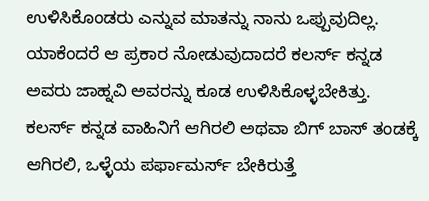ಉಳಿಸಿಕೊಂಡರು ಎನ್ನುವ ಮಾತನ್ನು ನಾನು ಒಪ್ಪುವುದಿಲ್ಲ. ಯಾಕೆಂದರೆ ಆ ಪ್ರಕಾರ ನೋಡುವುದಾದರೆ ಕಲರ್ಸ್ ಕನ್ನಡ ಅವರು ಜಾಹ್ನವಿ ಅವರನ್ನು ಕೂಡ ಉಳಿಸಿಕೊಳ್ಳಬೇಕಿತ್ತು. ಕಲರ್ಸ್ ಕನ್ನಡ ವಾಹಿನಿಗೆ ಆಗಿರಲಿ ಅಥವಾ ಬಿಗ್ ಬಾಸ್ ತಂಡಕ್ಕೆ ಆಗಿರಲಿ, ಒಳ್ಳೆಯ ಪರ್ಫಾಮರ್ಸ್ ಬೇಕಿರುತ್ತೆ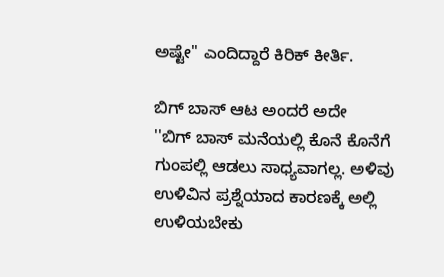ಅಷ್ಟೇ'' ಎಂದಿದ್ದಾರೆ ಕಿರಿಕ್ ಕೀರ್ತಿ.

ಬಿಗ್ ಬಾಸ್ ಆಟ ಅಂದರೆ ಅದೇ
''ಬಿಗ್ ಬಾಸ್ ಮನೆಯಲ್ಲಿ ಕೊನೆ ಕೊನೆಗೆ ಗುಂಪಲ್ಲಿ ಆಡಲು ಸಾಧ್ಯವಾಗಲ್ಲ. ಅಳಿವು ಉಳಿವಿನ ಪ್ರಶ್ನೆಯಾದ ಕಾರಣಕ್ಕೆ ಅಲ್ಲಿ ಉಳಿಯಬೇಕು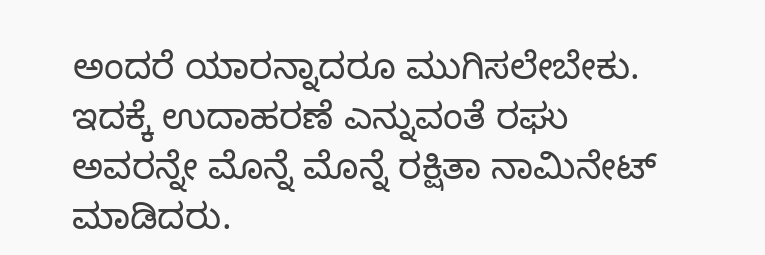ಅಂದರೆ ಯಾರನ್ನಾದರೂ ಮುಗಿಸಲೇಬೇಕು. ಇದಕ್ಕೆ ಉದಾಹರಣೆ ಎನ್ನುವಂತೆ ರಘು ಅವರನ್ನೇ ಮೊನ್ನೆ ಮೊನ್ನೆ ರಕ್ಷಿತಾ ನಾಮಿನೇಟ್ ಮಾಡಿದರು.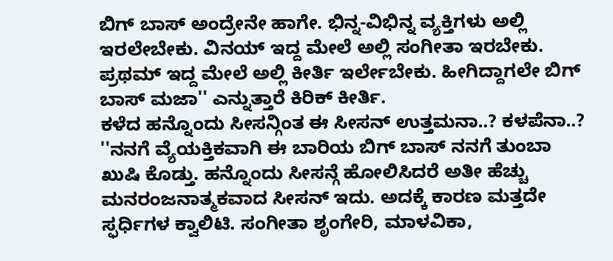ಬಿಗ್ ಬಾಸ್ ಅಂದ್ರೇನೇ ಹಾಗೇ. ಭಿನ್ನ-ವಿಭಿನ್ನ ವ್ಯಕ್ತಿಗಳು ಅಲ್ಲಿ ಇರಲೇಬೇಕು. ವಿನಯ್ ಇದ್ದ ಮೇಲೆ ಅಲ್ಲಿ ಸಂಗೀತಾ ಇರಬೇಕು. ಪ್ರಥಮ್ ಇದ್ದ ಮೇಲೆ ಅಲ್ಲಿ ಕೀರ್ತಿ ಇರ್ಲೇಬೇಕು. ಹೀಗಿದ್ದಾಗಲೇ ಬಿಗ್ ಬಾಸ್ ಮಜಾ'' ಎನ್ನುತ್ತಾರೆ ಕಿರಿಕ್ ಕೀರ್ತಿ.
ಕಳೆದ ಹನ್ನೊಂದು ಸೀಸನ್ಗಿಂತ ಈ ಸೀಸನ್ ಉತ್ತಮನಾ..? ಕಳಪೆನಾ..?
''ನನಗೆ ವ್ಯೆಯಕ್ತಿಕವಾಗಿ ಈ ಬಾರಿಯ ಬಿಗ್ ಬಾಸ್ ನನಗೆ ತುಂಬಾ ಖುಷಿ ಕೊಡ್ತು. ಹನ್ನೊಂದು ಸೀಸನ್ಗೆ ಹೋಲಿಸಿದರೆ ಅತೀ ಹೆಚ್ಚು ಮನರಂಜನಾತ್ಮಕವಾದ ಸೀಸನ್ ಇದು. ಅದಕ್ಕೆ ಕಾರಣ ಮತ್ತದೇ ಸ್ಫರ್ಧಿಗಳ ಕ್ವಾಲಿಟಿ. ಸಂಗೀತಾ ಶೃಂಗೇರಿ, ಮಾಳವಿಕಾ,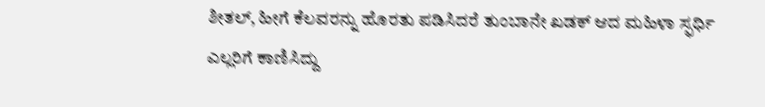ಶೀತಲ್, ಹೀಗೆ ಕೆಲವರನ್ನು ಹೊರತು ಪಡಿಸಿದರೆ ತುಂಬಾನೇ ಖಡಕ್ ಆದ ಮಹಿಳಾ ಸ್ಫರ್ಧಿ ಎಲ್ಲರಿಗೆ ಕಾಣಿಸಿದ್ದು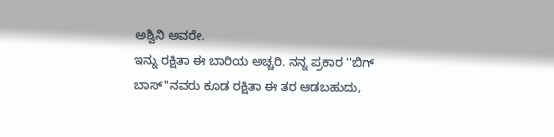ಅಶ್ವಿನಿ ಅವರೇ.
ಇನ್ನು ರಕ್ಷಿತಾ ಈ ಬಾರಿಯ ಅಚ್ಚರಿ. ನನ್ನ ಪ್ರಕಾರ ''ಬಿಗ್ ಬಾಸ್''ನವರು ಕೂಡ ರಕ್ಷಿತಾ ಈ ತರ ಆಡಬಹುದು,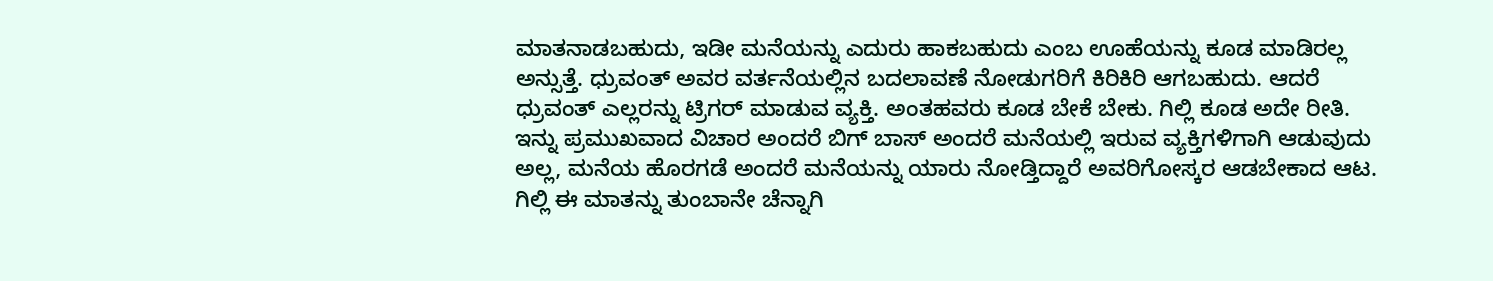ಮಾತನಾಡಬಹುದು, ಇಡೀ ಮನೆಯನ್ನು ಎದುರು ಹಾಕಬಹುದು ಎಂಬ ಊಹೆಯನ್ನು ಕೂಡ ಮಾಡಿರಲ್ಲ ಅನ್ಸುತ್ತೆ. ಧ್ರುವಂತ್ ಅವರ ವರ್ತನೆಯಲ್ಲಿನ ಬದಲಾವಣೆ ನೋಡುಗರಿಗೆ ಕಿರಿಕಿರಿ ಆಗಬಹುದು. ಆದರೆ ಧ್ರುವಂತ್ ಎಲ್ಲರನ್ನು ಟ್ರಿಗರ್ ಮಾಡುವ ವ್ಯಕ್ತಿ. ಅಂತಹವರು ಕೂಡ ಬೇಕೆ ಬೇಕು. ಗಿಲ್ಲಿ ಕೂಡ ಅದೇ ರೀತಿ. ಇನ್ನು ಪ್ರಮುಖವಾದ ವಿಚಾರ ಅಂದರೆ ಬಿಗ್ ಬಾಸ್ ಅಂದರೆ ಮನೆಯಲ್ಲಿ ಇರುವ ವ್ಯಕ್ತಿಗಳಿಗಾಗಿ ಆಡುವುದು ಅಲ್ಲ, ಮನೆಯ ಹೊರಗಡೆ ಅಂದರೆ ಮನೆಯನ್ನು ಯಾರು ನೋಡ್ತಿದ್ದಾರೆ ಅವರಿಗೋಸ್ಕರ ಆಡಬೇಕಾದ ಆಟ. ಗಿಲ್ಲಿ ಈ ಮಾತನ್ನು ತುಂಬಾನೇ ಚೆನ್ನಾಗಿ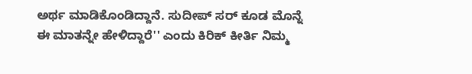ಅರ್ಥ ಮಾಡಿಕೊಂಡಿದ್ದಾನೆ. ಸುದೀಪ್ ಸರ್ ಕೂಡ ಮೊನ್ನೆ ಈ ಮಾತನ್ನೇ ಹೇಳಿದ್ದಾರೆ'' ಎಂದು ಕಿರಿಕ್ ಕೀರ್ತಿ ನಿಮ್ಮ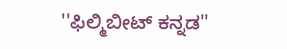''ಫಿಲ್ಮಿಬೀಟ್ ಕನ್ನಡ''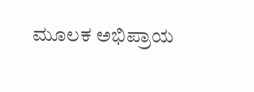ಮೂಲಕ ಅಭಿಪ್ರಾಯ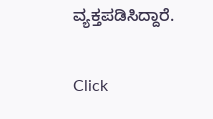ವ್ಯಕ್ತಪಡಿಸಿದ್ದಾರೆ.


Click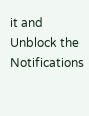it and Unblock the Notifications